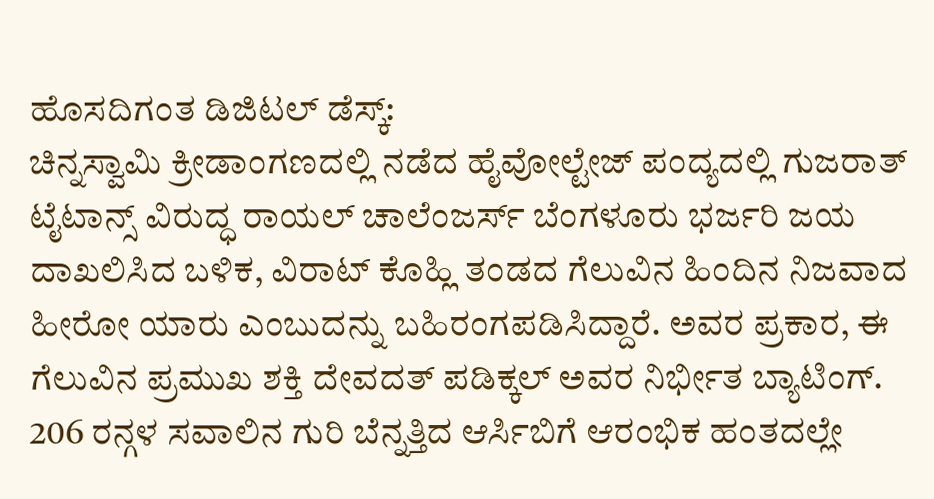ಹೊಸದಿಗಂತ ಡಿಜಿಟಲ್ ಡೆಸ್ಕ್:
ಚಿನ್ನಸ್ವಾಮಿ ಕ್ರೀಡಾಂಗಣದಲ್ಲಿ ನಡೆದ ಹೈವೋಲ್ಟೇಜ್ ಪಂದ್ಯದಲ್ಲಿ ಗುಜರಾತ್ ಟೈಟಾನ್ಸ್ ವಿರುದ್ಧ ರಾಯಲ್ ಚಾಲೆಂಜರ್ಸ್ ಬೆಂಗಳೂರು ಭರ್ಜರಿ ಜಯ ದಾಖಲಿಸಿದ ಬಳಿಕ, ವಿರಾಟ್ ಕೊಹ್ಲಿ ತಂಡದ ಗೆಲುವಿನ ಹಿಂದಿನ ನಿಜವಾದ ಹೀರೋ ಯಾರು ಎಂಬುದನ್ನು ಬಹಿರಂಗಪಡಿಸಿದ್ದಾರೆ. ಅವರ ಪ್ರಕಾರ, ಈ ಗೆಲುವಿನ ಪ್ರಮುಖ ಶಕ್ತಿ ದೇವದತ್ ಪಡಿಕ್ಕಲ್ ಅವರ ನಿರ್ಭೀತ ಬ್ಯಾಟಿಂಗ್.
206 ರನ್ಗಳ ಸವಾಲಿನ ಗುರಿ ಬೆನ್ನತ್ತಿದ ಆರ್ಸಿಬಿಗೆ ಆರಂಭಿಕ ಹಂತದಲ್ಲೇ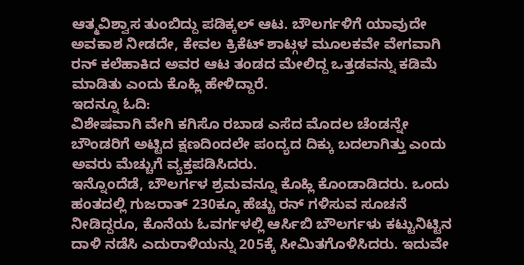ಆತ್ಮವಿಶ್ವಾಸ ತುಂಬಿದ್ದು ಪಡಿಕ್ಕಲ್ ಆಟ. ಬೌಲರ್ಗಳಿಗೆ ಯಾವುದೇ ಅವಕಾಶ ನೀಡದೇ, ಕೇವಲ ಕ್ರಿಕೆಟ್ ಶಾಟ್ಗಳ ಮೂಲಕವೇ ವೇಗವಾಗಿ ರನ್ ಕಲೆಹಾಕಿದ ಅವರ ಆಟ ತಂಡದ ಮೇಲಿದ್ದ ಒತ್ತಡವನ್ನು ಕಡಿಮೆ ಮಾಡಿತು ಎಂದು ಕೊಹ್ಲಿ ಹೇಳಿದ್ದಾರೆ.
ಇದನ್ನೂ ಓದಿ:
ವಿಶೇಷವಾಗಿ ವೇಗಿ ಕಗಿಸೊ ರಬಾಡ ಎಸೆದ ಮೊದಲ ಚೆಂಡನ್ನೇ ಬೌಂಡರಿಗೆ ಅಟ್ಟಿದ ಕ್ಷಣದಿಂದಲೇ ಪಂದ್ಯದ ದಿಕ್ಕು ಬದಲಾಗಿತ್ತು ಎಂದು ಅವರು ಮೆಚ್ಚುಗೆ ವ್ಯಕ್ತಪಡಿಸಿದರು.
ಇನ್ನೊಂದೆಡೆ, ಬೌಲರ್ಗಳ ಶ್ರಮವನ್ನೂ ಕೊಹ್ಲಿ ಕೊಂಡಾಡಿದರು. ಒಂದು ಹಂತದಲ್ಲಿ ಗುಜರಾತ್ 230ಕ್ಕೂ ಹೆಚ್ಚು ರನ್ ಗಳಿಸುವ ಸೂಚನೆ ನೀಡಿದ್ದರೂ, ಕೊನೆಯ ಓವರ್ಗಳಲ್ಲಿ ಆರ್ಸಿಬಿ ಬೌಲರ್ಗಳು ಕಟ್ಟುನಿಟ್ಟಿನ ದಾಳಿ ನಡೆಸಿ ಎದುರಾಳಿಯನ್ನು 205ಕ್ಕೆ ಸೀಮಿತಗೊಳಿಸಿದರು. ಇದುವೇ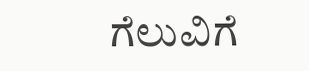ಗೆಲುವಿಗೆ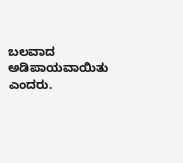ಬಲವಾದ ಅಡಿಪಾಯವಾಯಿತು ಎಂದರು.